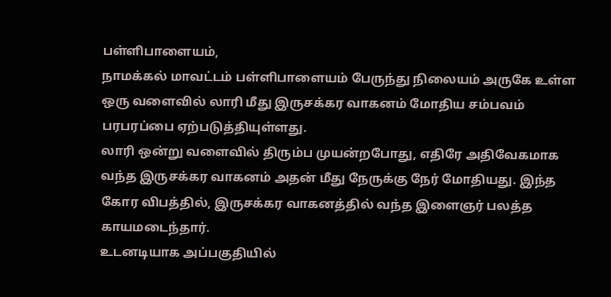பள்ளிபாளையம்,
நாமக்கல் மாவட்டம் பள்ளிபாளையம் பேருந்து நிலையம் அருகே உள்ள ஒரு வளைவில் லாரி மீது இருசக்கர வாகனம் மோதிய சம்பவம் பரபரப்பை ஏற்படுத்தியுள்ளது.
லாரி ஒன்று வளைவில் திரும்ப முயன்றபோது, எதிரே அதிவேகமாக வந்த இருசக்கர வாகனம் அதன் மீது நேருக்கு நேர் மோதியது. இந்த கோர விபத்தில், இருசக்கர வாகனத்தில் வந்த இளைஞர் பலத்த காயமடைந்தார்.
உடனடியாக அப்பகுதியில்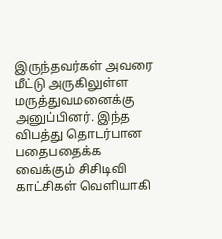இருந்தவர்கள் அவரை மீட்டு அருகிலுள்ள மருத்துவமனைக்கு அனுப்பினர். இந்த விபத்து தொடர்பான பதைபதைக்க வைக்கும் சிசிடிவி காட்சிகள் வெளியாகி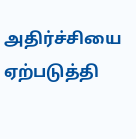அதிர்ச்சியை ஏற்படுத்தி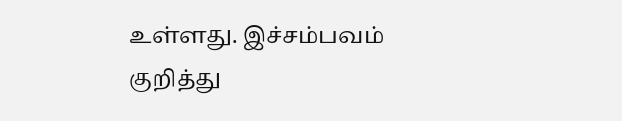உள்ளது. இச்சம்பவம் குறித்து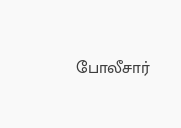போலீசார்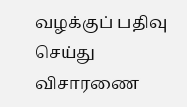வழக்குப் பதிவு செய்து விசாரணை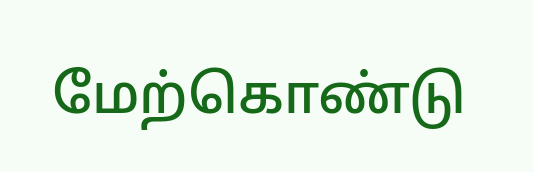மேற்கொண்டு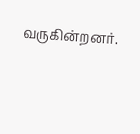வருகின்றனர்.